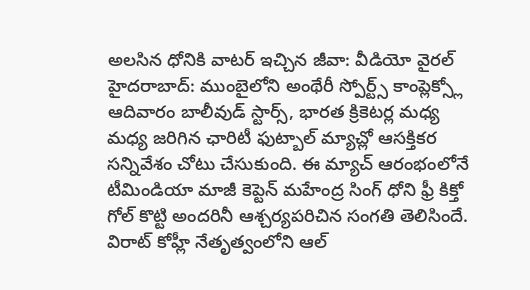అలసిన ధోనికి వాటర్ ఇచ్చిన జీవా: వీడియో వైరల్
హైదరాబాద్: ముంబైలోని అంథేరీ స్పోర్ట్స్ కాంప్లెక్స్లో ఆదివారం బాలీవుడ్ స్టార్స్, భారత క్రికెటర్ల మధ్య మధ్య జరిగిన ఛారిటీ ఫుట్బాల్ మ్యాచ్లో ఆసక్తికర సన్నివేశం చోటు చేసుకుంది. ఈ మ్యాచ్ ఆరంభంలోనే టీమిండియా మాజీ కెప్టెన్ మహేంద్ర సింగ్ ధోని ఫ్రీ కిక్తో గోల్ కొట్టి అందరినీ ఆశ్చర్యపరిచిన సంగతి తెలిసిందే.
విరాట్ కోహ్లీ నేతృత్వంలోని ఆల్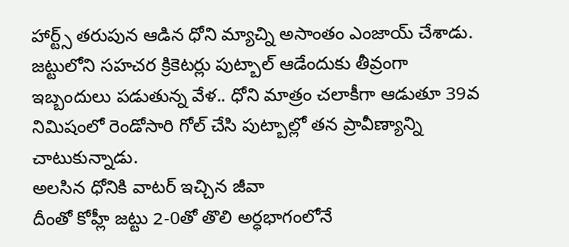హార్ట్స్ తరుపున ఆడిన ధోని మ్యాచ్ని అసాంతం ఎంజాయ్ చేశాడు. జట్టులోని సహచర క్రికెటర్లు పుట్బాల్ ఆడేందుకు తీవ్రంగా ఇబ్బందులు పడుతున్న వేళ.. ధోని మాత్రం చలాకీగా ఆడుతూ 39వ నిమిషంలో రెండోసారి గోల్ చేసి పుట్బాల్లో తన ప్రావీణ్యాన్ని చాటుకున్నాడు.
అలసిన ధోనికి వాటర్ ఇచ్చిన జీవా
దీంతో కోహ్లీ జట్టు 2-0తో తొలి అర్ధభాగంలోనే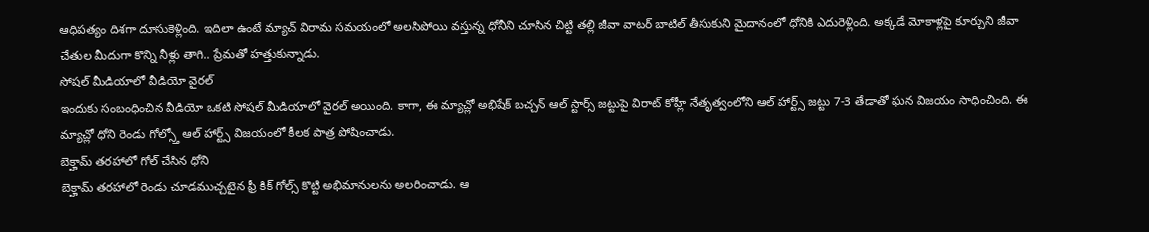ఆధిపత్యం దిశగా దూసుకెళ్లింది. ఇదిలా ఉంటే మ్యాచ్ విరామ సమయంలో అలసిపోయి వస్తున్న ధోనీని చూసిన చిట్టి తల్లి జీవా వాటర్ బాటిల్ తీసుకుని మైదానంలో ధోనికి ఎదురెళ్లింది. అక్కడే మోకాళ్లపై కూర్చుని జీవా చేతుల మీదుగా కొన్ని నీళ్లు తాగి.. ప్రేమతో హత్తుకున్నాడు.
సోషల్ మీడియాలో వీడియో వైరల్
ఇందుకు సంబంధించిన వీడియో ఒకటి సోషల్ మీడియాలో వైరల్ అయింది. కాగా, ఈ మ్యాచ్లో అభిషేక్ బచ్చన్ ఆల్ స్టార్స్ జట్టుపై విరాట్ కోహ్లీ నేతృత్వంలోని ఆల్ హార్ట్స్ జట్టు 7-3 తేడాతో ఘన విజయం సాధించింది. ఈ మ్యాచ్లో ధోని రెండు గోల్స్తో ఆల్ హార్ట్స్ విజయంలో కీలక పాత్ర పోషించాడు.
బెక్హామ్ తరహాలో గోల్ చేసిన ధోని
బెక్హామ్ తరహాలో రెండు చూడముచ్చటైన ఫ్రీ కిక్ గోల్స్ కొట్టి అభిమానులను అలరించాడు. ఆ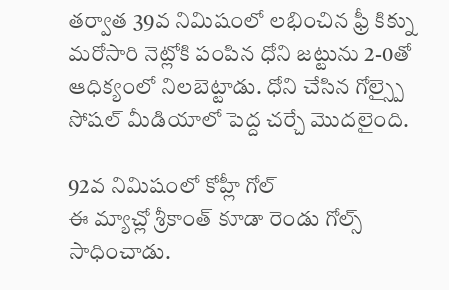తర్వాత 39వ నిమిషంలో లభించిన ఫ్రీ కిక్ను మరోసారి నెట్లోకి పంపిన ధోని జట్టును 2-0తో ఆధిక్యంలో నిలబెట్టాడు. ధోని చేసిన గోల్స్పై సోషల్ మీడియాలో పెద్ద చర్చే మొదలైంది.

92వ నిమిషంలో కోహ్లీ గోల్
ఈ మ్యాచ్లో శ్రీకాంత్ కూడా రెండు గోల్స్ సాధించాడు.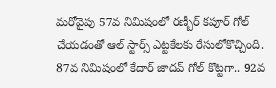మరోవైపు 57వ నిమిషంలో రణ్బీర్ కపూర్ గోల్ చేయడంతో ఆల్ స్టార్స్ ఎట్టకేలకు రేసులోకొచ్చింది. 87వ నిమిషంలో కేదార్ జాదవ్ గోల్ కొట్టగా.. 92వ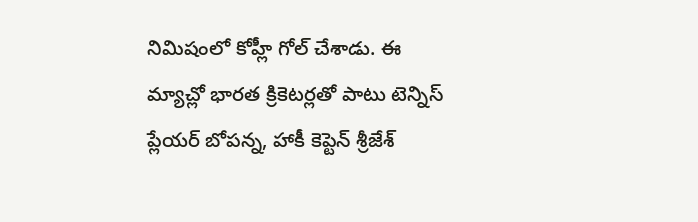నిమిషంలో కోహ్లీ గోల్ చేశాడు. ఈ మ్యాచ్లో భారత క్రికెటర్లతో పాటు టెన్నిస్ ప్లేయర్ బోపన్న, హాకీ కెప్టెన్ శ్రీజేశ్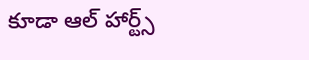కూడా ఆల్ హార్ట్స్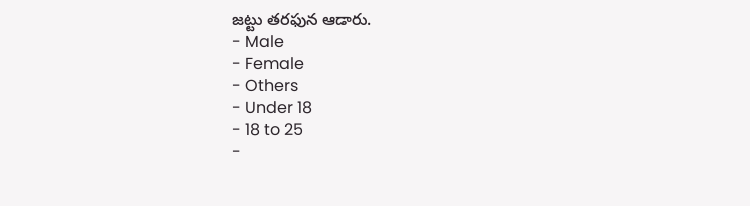జట్టు తరఫున ఆడారు.
- Male
- Female
- Others
- Under 18
- 18 to 25
-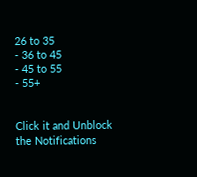26 to 35
- 36 to 45
- 45 to 55
- 55+


Click it and Unblock the Notifications